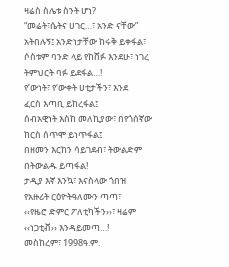ዛሬስ ስሌቱ ስንት ሆነ?
“መሬት፣ሴትና ሀገር…፣ አንድ ናቸው”
አትበሉኝ፤ አንድነታቸው ከሩቅ ይቀፋል፣
ሶስቱም ባንድ ላይ የከሸፉ እንደሁ፣ ነገረ
ትምህርት ባፉ ይደፋል…!
የ‘ውነት፣ የ‘ውቀት ሀቲታችን፣ እንደ
ፈርስ እጣቢ ይከረፋል፤
ሰብአዊነት እስከ መለኪያው፣ በየጎሰኛው
ከርስ ሰጥሞ ይነጥፋል፤
በዘመን እርከን ሳይገደብ፣ ትውልድም
በትውልዱ ይጣፋል!
ታዲያ እኛ እንኳ፣ እናስላው ጎበዝ
የአዙሪት ርዕዮትዓለሙን ጣጣ፣
‹‹የዜሮ ድምር ፖለቲካችን››፣ ዛሬም
‹‹ነጋቲቭ›› እንዳይመጣ…!
መስከረም፣ 1998ዓ.ም.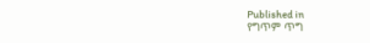Published in
የግጥም ጥግ